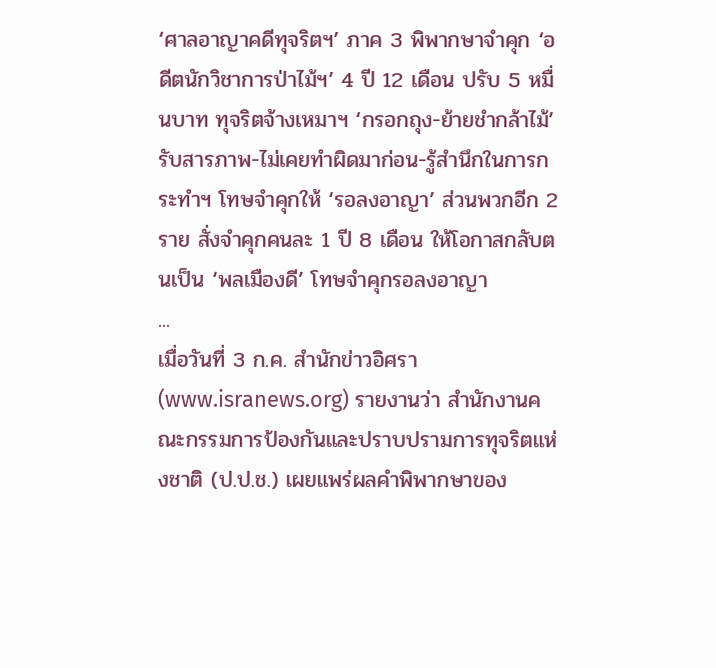‘ศาลอาญาคดีทุจริตฯ’ ภาค 3 พิพากษาจำคุก ‘อดีตนักวิชาการป่าไม้ฯ’ 4 ปี 12 เดือน ปรับ 5 หมื่นบาท ทุจริตจ้างเหมาฯ ‘กรอกถุง-ย้ายชำกล้าไม้’ รับสารภาพ-ไม่เคยทำผิดมาก่อน-รู้สำนึกในการกระทำฯ โทษจำคุกให้ ‘รอลงอาญา’ ส่วนพวกอีก 2 ราย สั่งจำคุกคนละ 1 ปี 8 เดือน ให้โอกาสกลับตนเป็น ‘พลเมืองดี’ โทษจำคุกรอลงอาญา
...
เมื่อวันที่ 3 ก.ค. สำนักข่าวอิศรา (www.isranews.org) รายงานว่า สำนักงานคณะกรรมการป้องกันและปราบปรามการทุจริตแห่งชาติ (ป.ป.ช.) เผยแพร่ผลคำพิพากษาของ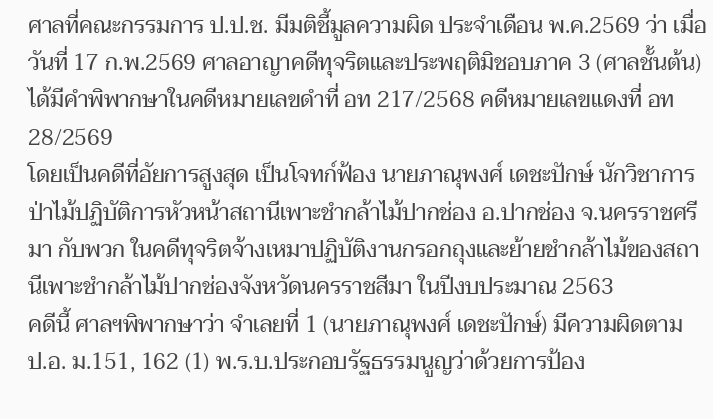ศาลที่คณะกรรมการ ป.ป.ช. มีมติชี้มูลความผิด ประจำเดือน พ.ค.2569 ว่า เมื่อวันที่ 17 ก.พ.2569 ศาลอาญาคดีทุจริตและประพฤติมิชอบภาค 3 (ศาลชั้นต้น) ได้มีคำพิพากษาในคดีหมายเลขดำที่ อท 217/2568 คดีหมายเลขแดงที่ อท 28/2569
โดยเป็นคดีที่อัยการสูงสุด เป็นโจทก์ฟ้อง นายภาณุพงศ์ เดชะปักษ์ นักวิชาการป่าไม้ปฏิบัติการหัวหน้าสถานีเพาะชำกล้าไม้ปากช่อง อ.ปากช่อง จ.นครราชศรีมา กับพวก ในคดีทุจริตจ้างเหมาปฏิบัติงานกรอกถุงและย้ายชำกล้าไม้ของสถานีเพาะชำกล้าไม้ปากช่องจังหวัดนครราชสีมา ในปีงบประมาณ 2563
คดีนี้ ศาลฯพิพากษาว่า จำเลยที่ 1 (นายภาณุพงศ์ เดชะปักษ์) มีความผิดตาม ป.อ. ม.151, 162 (1) พ.ร.บ.ประกอบรัฐธรรมนูญว่าด้วยการป้อง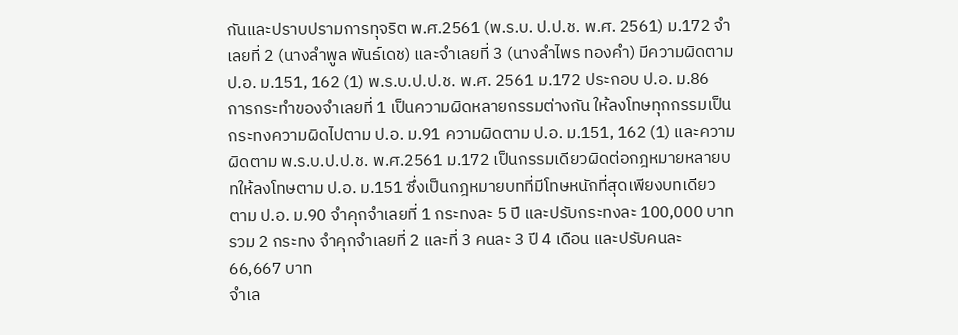กันและปราบปรามการทุจริต พ.ศ.2561 (พ.ร.บ. ป.ป.ช. พ.ศ. 2561) ม.172 จำเลยที่ 2 (นางลำพูล พันธ์เดช) และจำเลยที่ 3 (นางลำไพร ทองคำ) มีความผิดตาม ป.อ. ม.151, 162 (1) พ.ร.บ.ป.ป.ช. พ.ศ. 2561 ม.172 ประกอบ ป.อ. ม.86
การกระทำของจำเลยที่ 1 เป็นความผิดหลายกรรมต่างกัน ให้ลงโทษทุกกรรมเป็นกระทงความผิดไปตาม ป.อ. ม.91 ความผิดตาม ป.อ. ม.151, 162 (1) และความผิดตาม พ.ร.บ.ป.ป.ช. พ.ศ.2561 ม.172 เป็นกรรมเดียวผิดต่อกฎหมายหลายบทให้ลงโทษตาม ป.อ. ม.151 ซึ่งเป็นกฎหมายบทที่มีโทษหนักที่สุดเพียงบทเดียว ตาม ป.อ. ม.90 จำคุกจำเลยที่ 1 กระทงละ 5 ปี และปรับกระทงละ 100,000 บาท รวม 2 กระทง จำคุกจำเลยที่ 2 และที่ 3 คนละ 3 ปี 4 เดือน และปรับคนละ 66,667 บาท
จำเล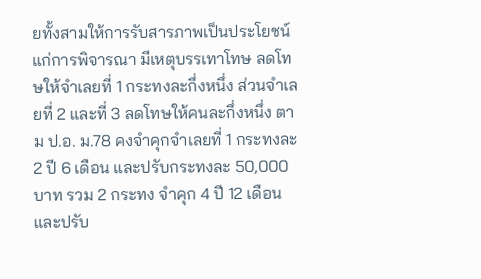ยทั้งสามให้การรับสารภาพเป็นประโยชน์แก่การพิจารณา มีเหตุบรรเทาโทษ ลดโทษให้จำเลยที่ 1 กระทงละกึ่งหนึ่ง ส่วนจำเลยที่ 2 และที่ 3 ลดโทษให้คนละกึ่งหนึ่ง ตาม ป.อ. ม.78 คงจำคุกจำเลยที่ 1 กระทงละ 2 ปี 6 เดือน และปรับกระทงละ 50,000 บาท รวม 2 กระทง จำคุก 4 ปี 12 เดือน และปรับ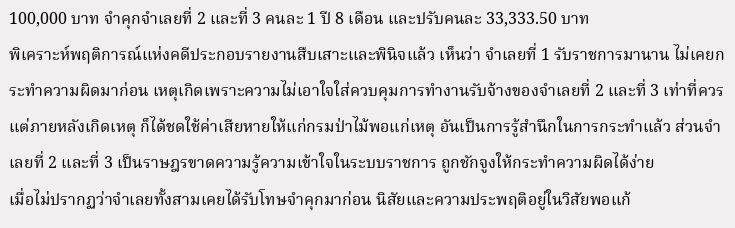100,000 บาท จำคุกจำเลยที่ 2 และที่ 3 คนละ 1 ปี 8 เดือน และปรับคนละ 33,333.50 บาท
พิเคราะห์พฤติการณ์แห่งคดีประกอบรายงานสืบเสาะและพินิจแล้ว เห็นว่า จำเลยที่ 1 รับราชการมานาน ไม่เคยกระทำความผิดมาก่อน เหตุเกิดเพราะความไม่เอาใจใส่ควบคุมการทำงานรับจ้างของจำเลยที่ 2 และที่ 3 เท่าที่ควร แต่ภายหลังเกิดเหตุ ก็ได้ชดใช้ค่าเสียหายให้แก่กรมป่าไม้พอแก่เหตุ อันเป็นการรู้สำนึกในการกระทำแล้ว ส่วนจำเลยที่ 2 และที่ 3 เป็นราษฎรขาดความรู้ความเข้าใจในระบบราชการ ถูกชักจูงให้กระทำความผิดได้ง่าย
เมื่อไม่ปรากฏว่าจำเลยทั้งสามเคยได้รับโทษจำคุกมาก่อน นิสัยและความประพฤติอยู่ในวิสัยพอแก้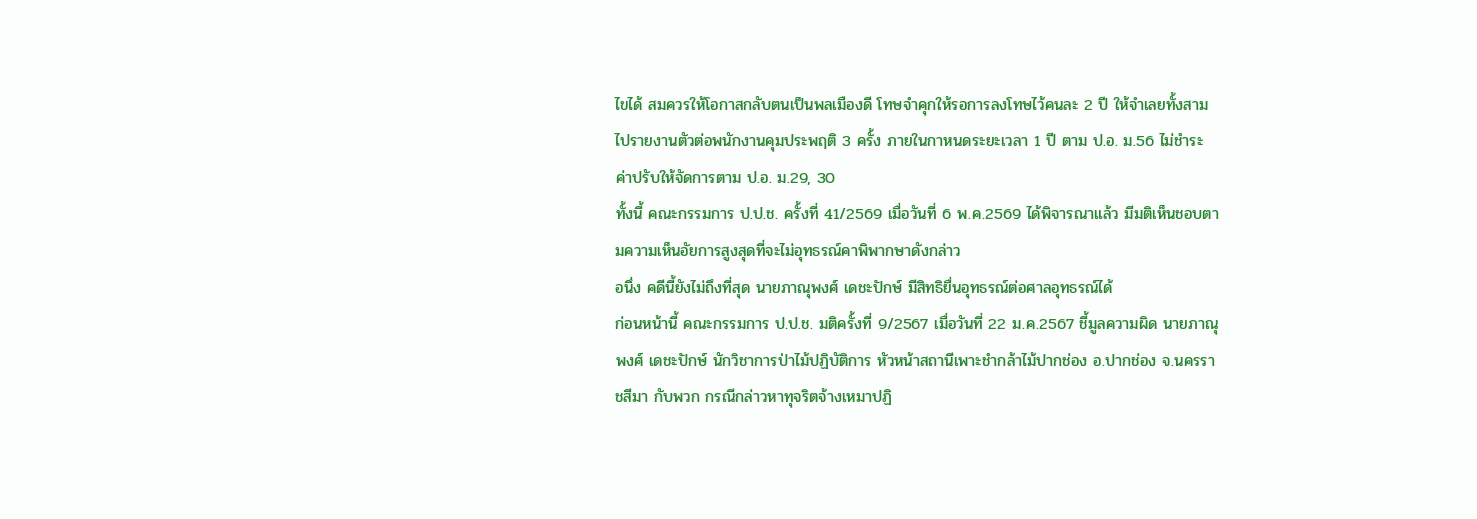ไขได้ สมควรให้โอกาสกลับตนเป็นพลเมืองดี โทษจำคุกให้รอการลงโทษไว้คนละ 2 ปี ให้จำเลยทั้งสามไปรายงานตัวต่อพนักงานคุมประพฤติ 3 ครั้ง ภายในกาหนดระยะเวลา 1 ปี ตาม ป.อ. ม.56 ไม่ชำระค่าปรับให้จัดการตาม ป.อ. ม.29, 30
ทั้งนี้ คณะกรรมการ ป.ป.ช. ครั้งที่ 41/2569 เมื่อวันที่ 6 พ.ค.2569 ได้พิจารณาแล้ว มีมติเห็นชอบตามความเห็นอัยการสูงสุดที่จะไม่อุทธรณ์คาพิพากษาดังกล่าว
อนึ่ง คดีนี้ยังไม่ถึงที่สุด นายภาณุพงศ์ เดชะปักษ์ มีสิทธิยื่นอุทธรณ์ต่อศาลอุทธรณ์ได้
ก่อนหน้านี้ คณะกรรมการ ป.ป.ช. มติครั้งที่ 9/2567 เมื่อวันที่ 22 ม.ค.2567 ชี้มูลความผิด นายภาณุพงศ์ เดชะปักษ์ นักวิชาการป่าไม้ปฏิบัติการ หัวหน้าสถานีเพาะชำกล้าไม้ปากช่อง อ.ปากช่อง จ.นครราชสีมา กับพวก กรณีกล่าวหาทุจริตจ้างเหมาปฏิ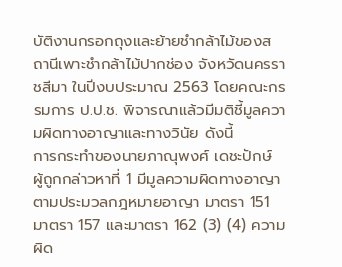บัติงานกรอกถุงและย้ายชำกล้าไม้ของสถานีเพาะชำกล้าไม้ปากช่อง จังหวัดนครราชสีมา ในปีงบประมาณ 2563 โดยคณะกรรมการ ป.ป.ช. พิจารณาแล้วมีมติชี้มูลความผิดทางอาญาและทางวินัย ดังนี้
การกระทำของนายภาณุพงศ์ เดชะปักษ์ ผู้ถูกกล่าวหาที่ 1 มีมูลความผิดทางอาญา ตามประมวลกฎหมายอาญา มาตรา 151 มาตรา 157 และมาตรา 162 (3) (4) ความผิด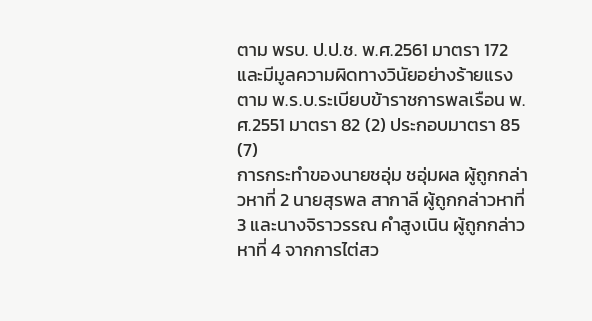ตาม พรบ. ป.ป.ช. พ.ศ.2561 มาตรา 172 และมีมูลความผิดทางวินัยอย่างร้ายแรง ตาม พ.ร.บ.ระเบียบข้าราชการพลเรือน พ.ศ.2551 มาตรา 82 (2) ประกอบมาตรา 85 (7)
การกระทำของนายชอุ่ม ชอุ่มผล ผู้ถูกกล่าวหาที่ 2 นายสุรพล สากาลี ผู้ถูกกล่าวหาที่ 3 และนางจิราวรรณ คำสูงเนิน ผู้ถูกกล่าวหาที่ 4 จากการไต่สว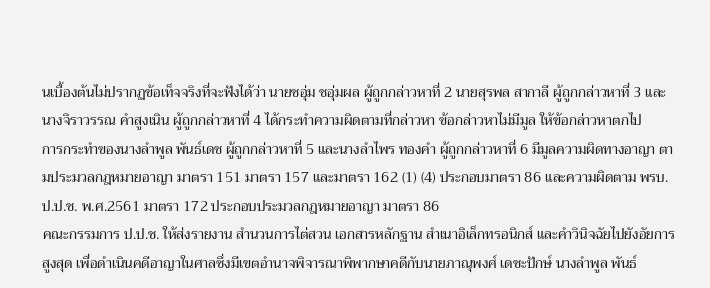นเบื้องต้นไม่ปรากฏข้อเท็จจริงที่จะฟังได้ว่า นายชอุ่ม ชอุ่มผล ผู้ถูกกล่าวหาที่ 2 นายสุรพล สากาลี ผู้ถูกกล่าวหาที่ 3 และนางจิราวรรณ คำสูงเนิน ผู้ถูกกล่าวหาที่ 4 ได้กระทำความผิดตามที่กล่าวหา ข้อกล่าวหาไม่มีมูล ให้ข้อกล่าวหาตกไป
การกระทำของนางลำพูล พันธ์เดช ผู้ถูกกล่าวหาที่ 5 และนางลำไพร ทองคำ ผู้ถูกกล่าวหาที่ 6 มีมูลความผิดทางอาญา ตามประมวลกฎหมายอาญา มาตรา 151 มาตรา 157 และมาตรา 162 (1) (4) ประกอบมาตรา 86 และความผิดตาม พรบ. ป.ป.ช. พ.ศ.2561 มาตรา 172 ประกอบประมวลกฎหมายอาญา มาตรา 86
คณะกรรมการ ป.ป.ช. ให้ส่งรายงาน สำนวนการไต่สวน เอกสารหลักฐาน สำเนาอิเล็กทรอนิกส์ และคำวินิจฉัยไปยังอัยการสูงสุด เพื่อดำเนินคดีอาญาในศาลซึ่งมีเขตอำนาจพิจารณาพิพากษาคดีกับนายภาณุพงศ์ เดชะปักษ์ นางลำพูล พันธ์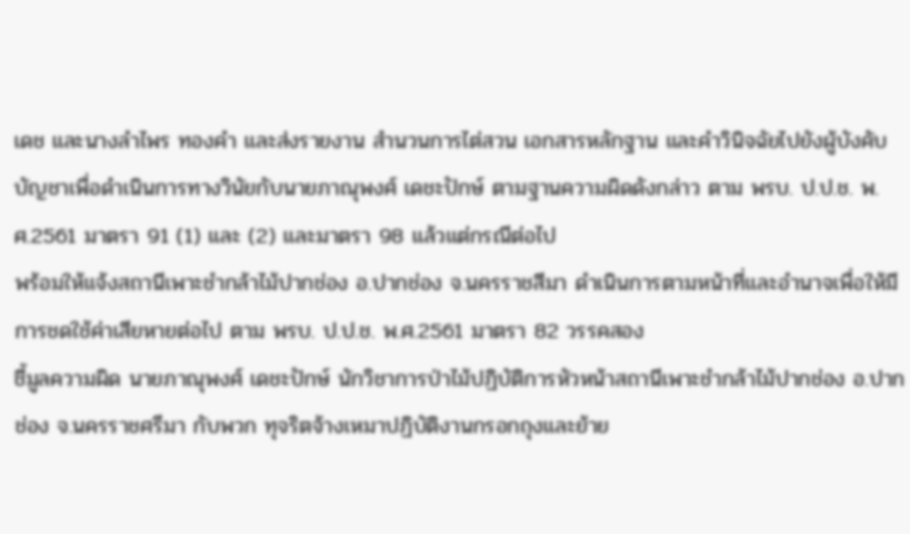เดช และนางลำไพร ทองคำ และส่งรายงาน สำนวนการไต่สวน เอกสารหลักฐาน และคำวินิจฉัยไปยังผู้บังคับบัญชาเพื่อดำเนินการทางวินัยกับนายภาณุพงศ์ เดชะปักษ์ ตามฐานความผิดดังกล่าว ตาม พรบ. ป.ป.ช. พ.ศ.2561 มาตรา 91 (1) และ (2) และมาตรา 98 แล้วแต่กรณีต่อไป
พร้อมให้แจ้งสถานีเพาะชำกล้าไม้ปากช่อง อ.ปากช่อง จ.นครราชสีมา ดำเนินการตามหน้าที่และอำนาจเพื่อให้มีการชดใช้ค่าเสียหายต่อไป ตาม พรบ. ป.ป.ช. พ.ศ.2561 มาตรา 82 วรรคสอง
ชี้มูลความผิด นายภาณุพงศ์ เดชะปักษ์ นักวิชาการป่าไม้ปฏิบัติการหัวหน้าสถานีเพาะชำกล้าไม้ปากช่อง อ.ปากช่อง จ.นครราชศรีมา กับพวก ทุจริตจ้างเหมาปฏิบัติงานกรอกถุงและย้าย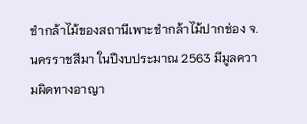ชำกล้าไม้ของสถานีเพาะชำกล้าไม้ปากช่อง จ.นครราชสีมา ในปีงบประมาณ 2563 มีมูลความผิดทางอาญา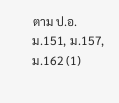ตาม ป.อ. ม.151, ม.157, ม.162 (1)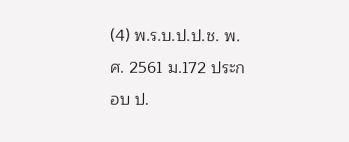(4) พ.ร.บ.ป.ป.ช. พ.ศ. 2561 ม.172 ประกอบ ป.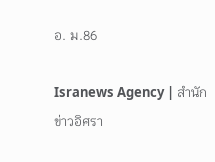อ. ม.86

Isranews Agency | สำนักข่าวอิศรา